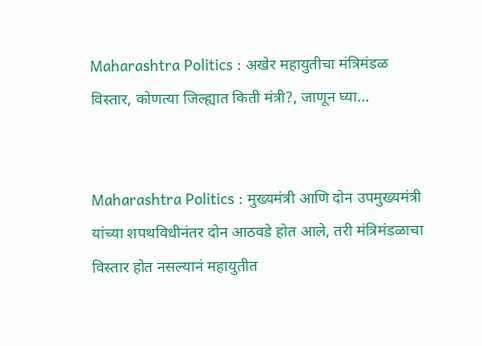Maharashtra Politics : अखेर महायुतीचा मंत्रिमंडळ विस्तार, कोणत्या जिल्ह्यात किती मंत्री?, जाणून घ्या…


Maharashtra Politics : मुख्यमंत्री आणि दोन उपमुख्यमंत्री यांच्या शपथविधीनंतर दोन आठवडे होत आले, तरी मंत्रिमंडळाचा विस्तार होत नसल्यानं महायुतीत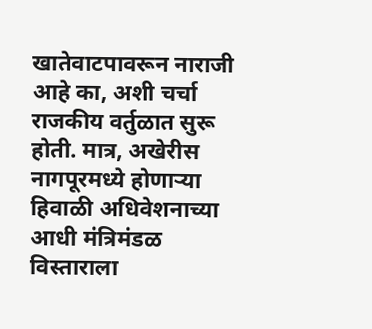खातेवाटपावरून नाराजी आहे का, अशी चर्चा राजकीय वर्तुळात सुरू होती. मात्र, अखेरीस नागपूरमध्ये होणाऱ्या हिवाळी अधिवेशनाच्या आधी मंत्रिमंडळ विस्ताराला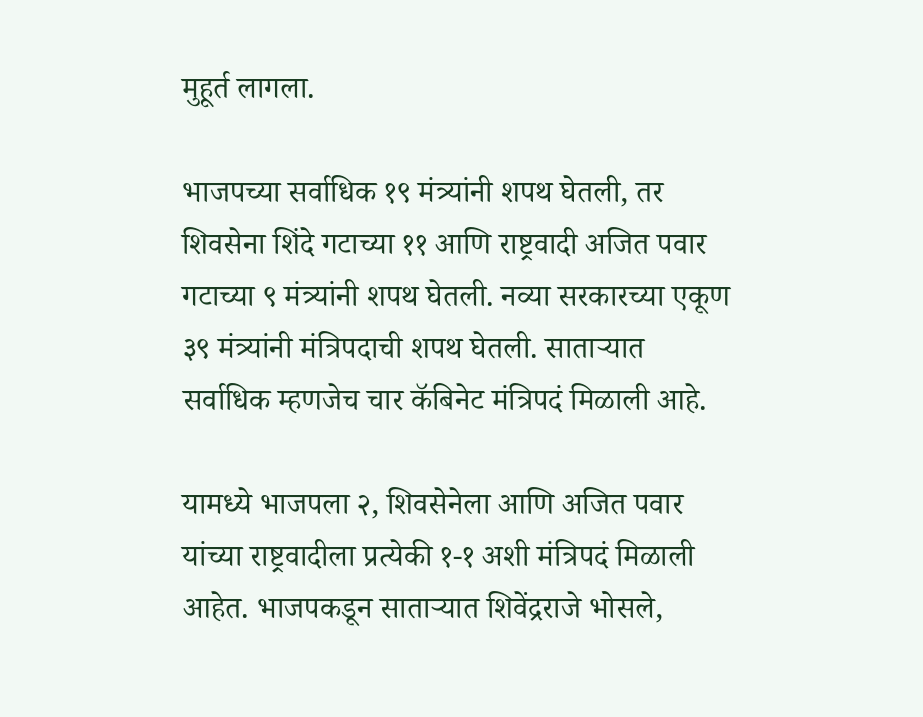मुहूर्त लागला.

भाजपच्या सर्वाधिक १९ मंत्र्यांनी शपथ घेतली, तर शिवसेना शिंदे गटाच्या ११ आणि राष्ट्रवादी अजित पवार गटाच्या ९ मंत्र्यांनी शपथ घेतली. नव्या सरकारच्या एकूण ३९ मंत्र्यांनी मंत्रिपदाची शपथ घेतली. साताऱ्यात सर्वाधिक म्हणजेच चार कॅबिनेट मंत्रिपदं मिळाली आहे.

यामध्ये भाजपला २, शिवसेनेला आणि अजित पवार यांच्या राष्ट्रवादीला प्रत्येकी १-१ अशी मंत्रिपदं मिळाली आहेत. भाजपकडून साताऱ्यात शिवेंद्रराजे भोसले,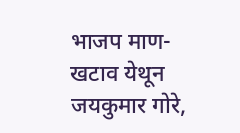भाजप माण-खटाव येथून जयकुमार गोरे,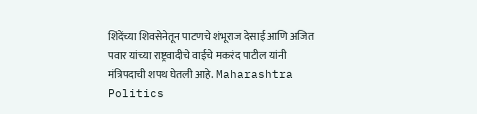शिंदेंच्या शिवसेनेतून पाटणचे शंभूराज देसाई आणि अजित पवार यांच्या राष्ट्रवादीचे वाईचे मकरंद पाटील यांनी मंत्रिपदाची शपथ घेतली आहे. Maharashtra Politics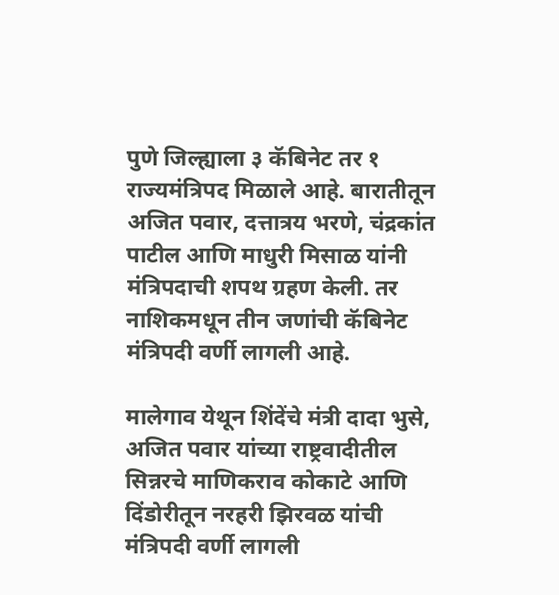पुणे जिल्ह्याला ३ कॅबिनेट तर १ राज्यमंत्रिपद मिळाले आहे. बारातीतून अजित पवार, दत्तात्रय भरणे, चंद्रकांत पाटील आणि माधुरी मिसाळ यांनी मंत्रिपदाची शपथ ग्रहण केली. तर नाशिकमधून तीन जणांची कॅबिनेट मंत्रिपदी वर्णी लागली आहे.

मालेगाव येथून शिंदेंचे मंत्री दादा भुसे, अजित पवार यांच्या राष्ट्रवादीतील सिन्नरचे माणिकराव कोकाटे आणि दिंडोरीतून नरहरी झिरवळ यांची मंत्रिपदी वर्णी लागली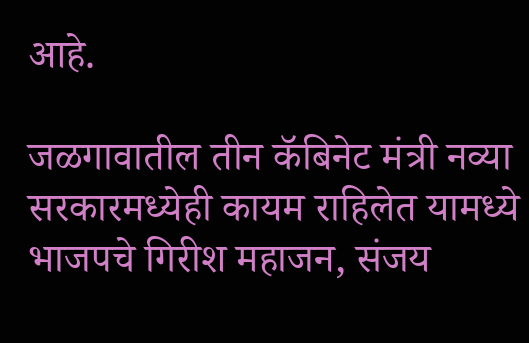आहे.

जळगावातील तीन कॅबिनेट मंत्री नव्या सरकारमध्येही कायम राहिलेत यामध्ये भाजपचे गिरीश महाजन, संजय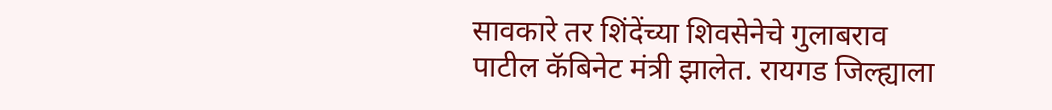सावकारे तर शिंदेंच्या शिवसेनेचे गुलाबराव पाटील कॅबिनेट मंत्री झालेत. रायगड जिल्ह्याला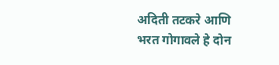अदिती तटकरे आणि भरत गोगावले हे दोन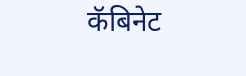कॅबिनेट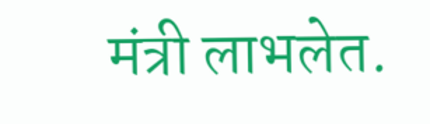मंत्री लाभलेत.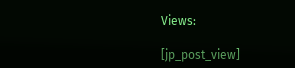Views:

[jp_post_view]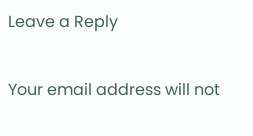Leave a Reply

Your email address will not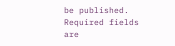be published. Required fields are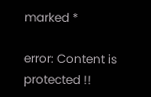marked *

error: Content is protected !!